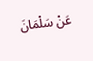عَنْ سَلْمَانَ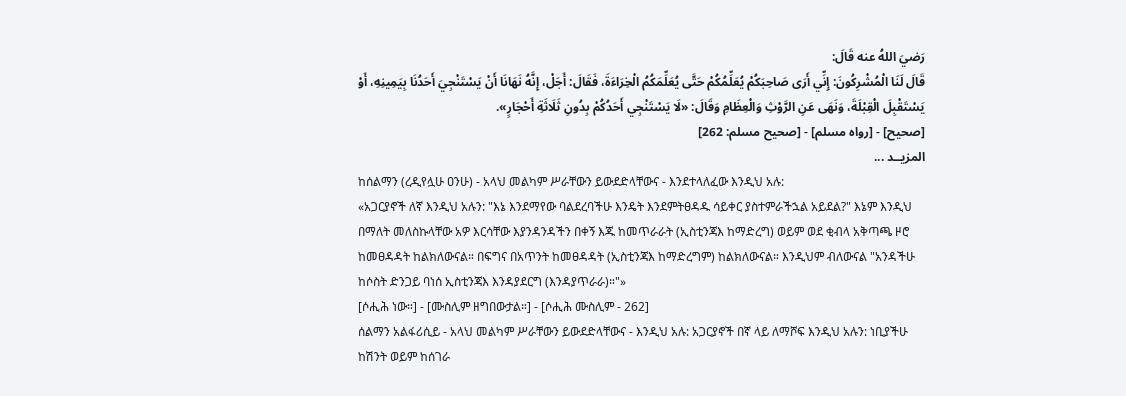رَضيَ اللهُ عنه قَالَ:
قَالَ لَنَا الْمُشْرِكُونَ: إِنِّي أَرَى صَاحِبَكُمْ يُعَلِّمُكُمْ حَتَّى يُعَلِّمَكُمُ الْخِرَاءَةَ، فَقَالَ: أَجَلْ، إِنَّهُ نَهَانَا أَنْ يَسْتَنْجِيَ أَحَدُنَا بِيَمِينِهِ، أَوْ يَسْتَقْبِلَ الْقِبْلَةَ، وَنَهَى عَنِ الرَّوْثِ وَالْعِظَامِ وَقَالَ: «لَا يَسْتَنْجِي أَحَدُكُمْ بِدُونِ ثَلَاثَةِ أَحْجَارٍ».
[صحيح] - [رواه مسلم] - [صحيح مسلم: 262]
المزيــد ...
ከሰልማን (ረዲየሏሁ ዐንሁ) - አላህ መልካም ሥራቸውን ይውደድላቸውና - እንደተላለፈው እንዲህ አሉ:
«አጋርያኖች ለኛ እንዲህ አሉን: "እኔ እንደማየው ባልደረባችሁ እንዴት እንደምትፀዳዱ ሳይቀር ያስተምራችኋል አይደል?" እኔም እንዲህ በማለት መለስኩላቸው አዎ እርሳቸው እያንዳንዳችን በቀኝ እጁ ከመጥራራት (ኢስቲንጃእ ከማድረግ) ወይም ወደ ቂብላ አቅጣጫ ዞሮ ከመፀዳዳት ከልክለውናል። በፍግና በአጥንት ከመፀዳዳት (ኢስቲንጃእ ከማድረግም) ከልክለውናል። እንዲህም ብለውናል "አንዳችሁ ከሶስት ድንጋይ ባነሰ ኢስቲንጃእ እንዳያደርግ (እንዳያጥራራ)።"»
[ሶሒሕ ነው።] - [ሙስሊም ዘግበውታል።] - [ሶሒሕ ሙስሊም - 262]
ሰልማን አልፋሪሲይ - አላህ መልካም ሥራቸውን ይውደድላቸውና - እንዲህ አሉ: አጋርያኖች በኛ ላይ ለማሾፍ እንዲህ አሉን: ነቢያችሁ ከሽንት ወይም ከሰገራ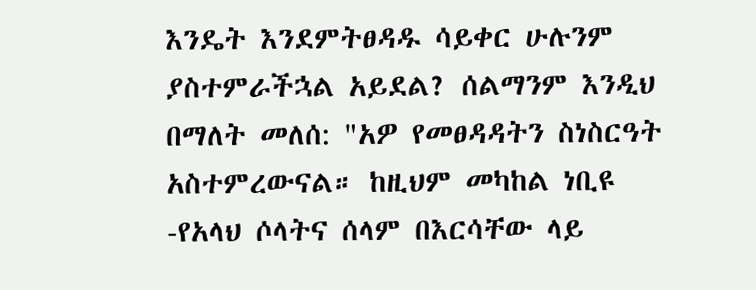እንዴት እንደምትፀዳዱ ሳይቀር ሁሉንም ያስተምራችኋል አይደል? ሰልማንም እንዲህ በማለት መለሰ: "አዎ የመፀዳዳትን ስነስርዓት አስተምረውናል። ከዚህም መካከል ነቢዩ -የአላህ ሶላትና ሰላም በእርሳቸው ላይ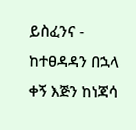ይስፈንና - ከተፀዳዳን በኋላ ቀኝ እጅን ከነጃሳ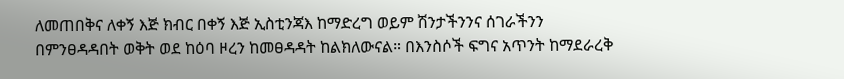ለመጠበቅና ለቀኝ እጅ ክብር በቀኝ እጅ ኢስቲንጃእ ከማድረግ ወይም ሽንታችንንና ሰገራችንን በምንፀዳዳበት ወቅት ወደ ከዕባ ዞረን ከመፀዳዳት ከልክለውናል። በእንስሶች ፍግና አጥንት ከማደራረቅ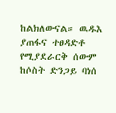ከልክለውናል። ዉዱእ ያጠፋና ተፀዳድቶ የሚያደራርቅ ሰውም ከሶስት ድንጋይ ባነሰ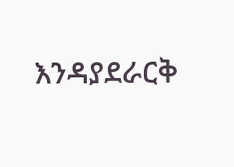እንዳያደራርቅ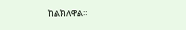ከልክለዋል።